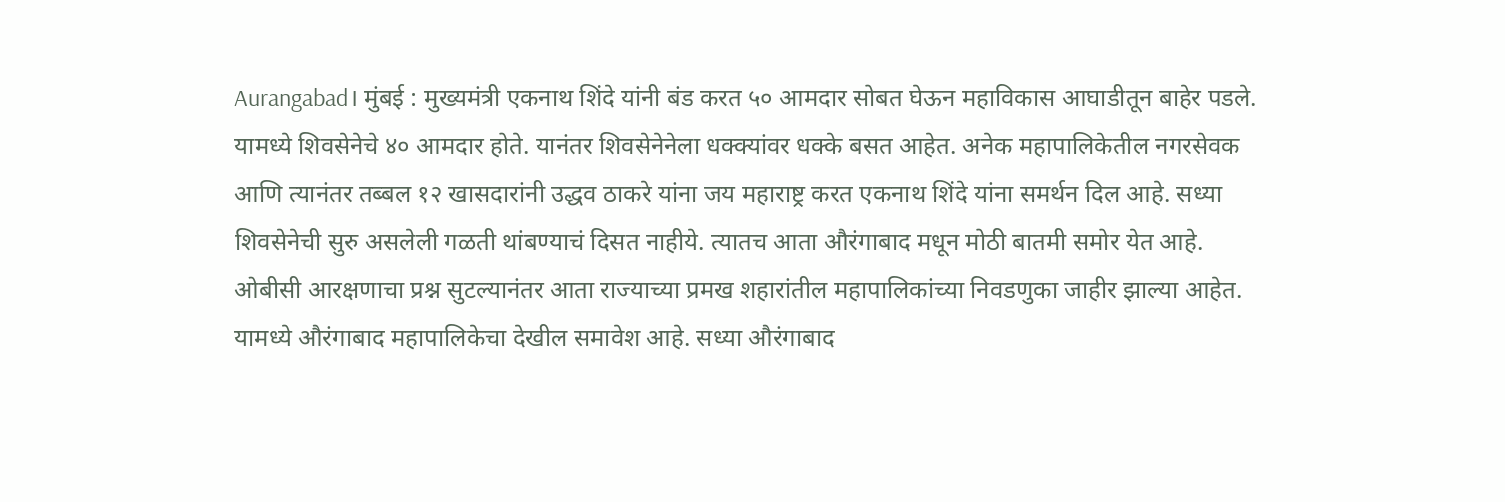Aurangabad। मुंबई : मुख्यमंत्री एकनाथ शिंदे यांनी बंड करत ५० आमदार सोबत घेऊन महाविकास आघाडीतून बाहेर पडले. यामध्ये शिवसेनेचे ४० आमदार होते. यानंतर शिवसेनेनेला धक्क्यांवर धक्के बसत आहेत. अनेक महापालिकेतील नगरसेवक आणि त्यानंतर तब्बल १२ खासदारांनी उद्धव ठाकरे यांना जय महाराष्ट्र करत एकनाथ शिंदे यांना समर्थन दिल आहे. सध्या शिवसेनेची सुरु असलेली गळती थांबण्याचं दिसत नाहीये. त्यातच आता औरंगाबाद मधून मोठी बातमी समोर येत आहे.
ओबीसी आरक्षणाचा प्रश्न सुटल्यानंतर आता राज्याच्या प्रमख शहारांतील महापालिकांच्या निवडणुका जाहीर झाल्या आहेत. यामध्ये औरंगाबाद महापालिकेचा देखील समावेश आहे. सध्या औरंगाबाद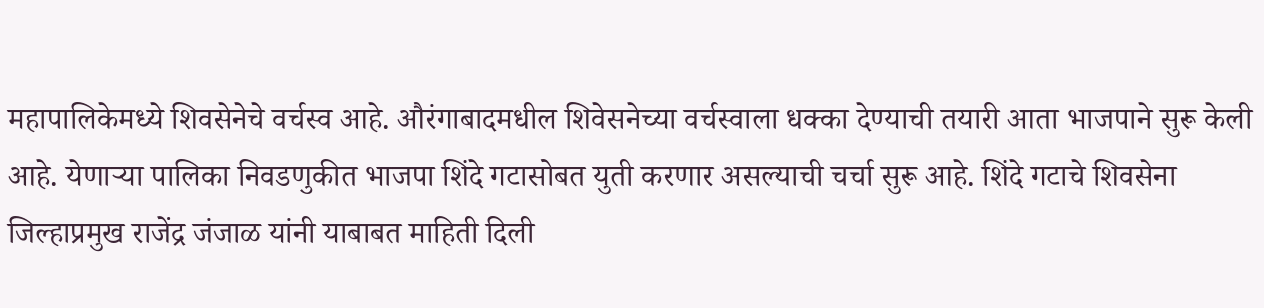महापालिकेमध्ये शिवसेनेचे वर्चस्व आहे. औरंगाबादमधील शिवेसनेच्या वर्चस्वाला धक्का देण्याची तयारी आता भाजपाने सुरू केली आहे. येणाऱ्या पालिका निवडणुकीत भाजपा शिंदे गटासोबत युती करणार असल्याची चर्चा सुरू आहे. शिंदे गटाचे शिवसेना जिल्हाप्रमुख राजेंद्र जंजाळ यांनी याबाबत माहिती दिली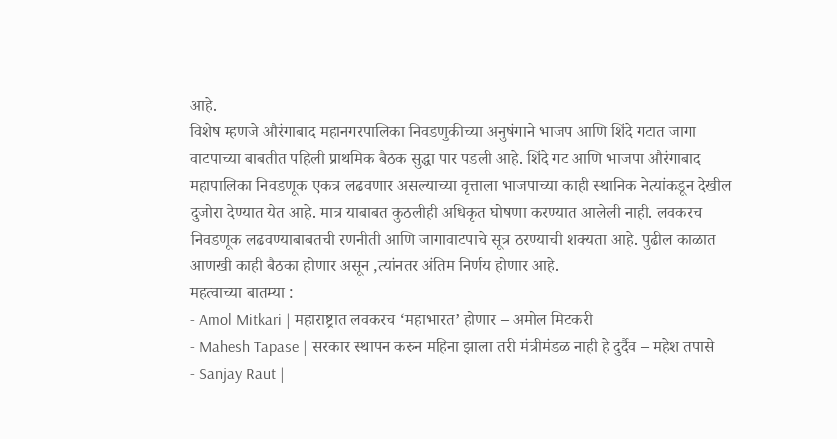आहे.
विशेष म्हणजे औरंगाबाद महानगरपालिका निवडणुकीच्या अनुषंगाने भाजप आणि शिंदे गटात जागा वाटपाच्या बाबतीत पहिली प्राथमिक बैठक सुद्धा पार पडली आहे. शिंदे गट आणि भाजपा औरंगाबाद महापालिका निवडणूक एकत्र लढवणार असल्याच्या वृत्ताला भाजपाच्या काही स्थानिक नेत्यांकडून देखील दुजोरा देण्यात येत आहे. मात्र याबाबत कुठलीही अधिकृत घोषणा करण्यात आलेली नाही. लवकरच निवडणूक लढवण्याबाबतची रणनीती आणि जागावाटपाचे सूत्र ठरण्याची शक्यता आहे. पुढील काळात आणखी काही बैठका होणार असून ,त्यांनतर अंतिम निर्णय होणार आहे.
महत्वाच्या बातम्या :
- Amol Mitkari | महाराष्ट्रात लवकरच ‘महाभारत’ होणार – अमोल मिटकरी
- Mahesh Tapase | सरकार स्थापन करुन महिना झाला तरी मंत्रीमंडळ नाही हे दुर्दैव – महेश तपासे
- Sanjay Raut |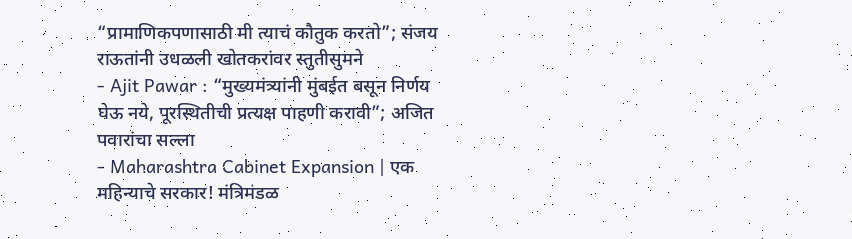“प्रामाणिकपणासाठी मी त्याचं कौतुक करतो”; संजय राऊतांनी उधळली खोतकरांवर स्तुतीसुमने
- Ajit Pawar : “मुख्यमंत्र्यांनी मुंबईत बसून निर्णय घेऊ नये, पूरस्थितीची प्रत्यक्ष पाहणी करावी”; अजित पवारांचा सल्ला
- Maharashtra Cabinet Expansion | एक महिन्याचे सरकार! मंत्रिमंडळ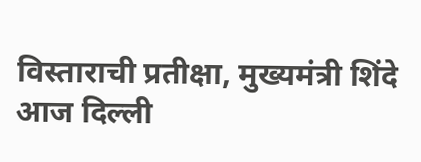विस्ताराची प्रतीक्षा, मुख्यमंत्री शिंदे आज दिल्ली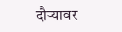दौऱ्यावर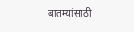बातम्यांसाठी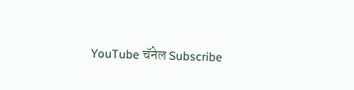YouTube चॅनेल Subscribe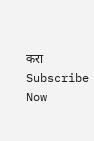करा
Subscribe Now